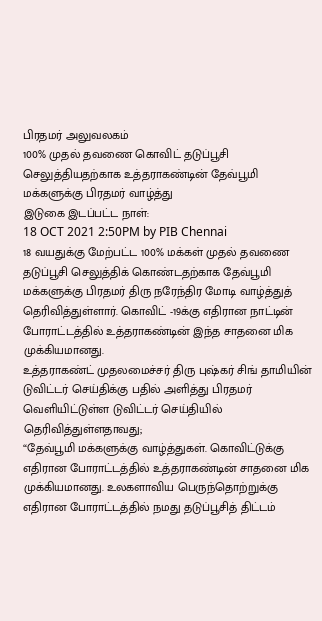பிரதமர் அலுவலகம்
100% முதல் தவணை கொவிட் தடுப்பூசி செலுத்தியதற்காக உத்தராகண்டின் தேவ்பூமி மக்களுக்கு பிரதமர் வாழ்த்து
இடுகை இடப்பட்ட நாள்:
18 OCT 2021 2:50PM by PIB Chennai
18 வயதுக்கு மேற்பட்ட 100% மக்கள் முதல் தவணை தடுப்பூசி செலுத்திக் கொண்டதற்காக தேவ்பூமி மக்களுக்கு பிரதமர் திரு நரேந்திர மோடி வாழ்த்துத் தெரிவித்துள்ளார். கொவிட் -19க்கு எதிரான நாட்டின் போராட்டத்தில் உத்தராகண்டின் இந்த சாதனை மிக முக்கியமானது.
உத்தராகண்ட் முதலமைச்சர் திரு புஷ்கர் சிங் தாமியின் டுவிட்டர் செய்திக்கு பதில் அளித்து பிரதமர் வெளியிட்டுள்ள டுவிட்டர் செய்தியில் தெரிவித்துள்ளதாவது;
“தேவ்பூமி மக்களுக்கு வாழ்த்துகள். கொவிட்டுக்கு எதிரான போராட்டத்தில் உத்தராகண்டின் சாதனை மிக முக்கியமானது. உலகளாவிய பெருந்தொற்றுக்கு எதிரான போராட்டத்தில் நமது தடுப்பூசித் திட்டம்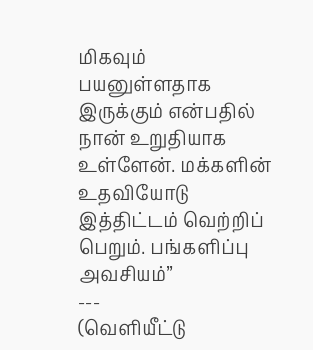மிகவும் பயனுள்ளதாக இருக்கும் என்பதில் நான் உறுதியாக உள்ளேன். மக்களின் உதவியோடு இத்திட்டம் வெற்றிப் பெறும். பங்களிப்பு அவசியம்”
---
(வெளியீட்டு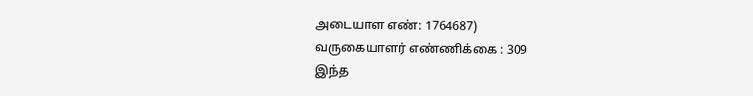அடையாள எண்: 1764687)
வருகையாளர் எண்ணிக்கை : 309
இந்த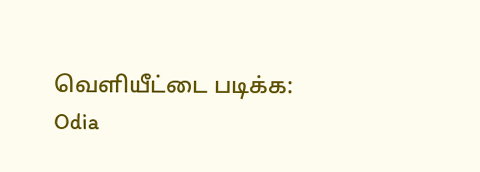வெளியீட்டை படிக்க:
Odia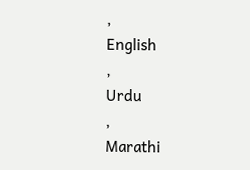,
English
,
Urdu
,
Marathi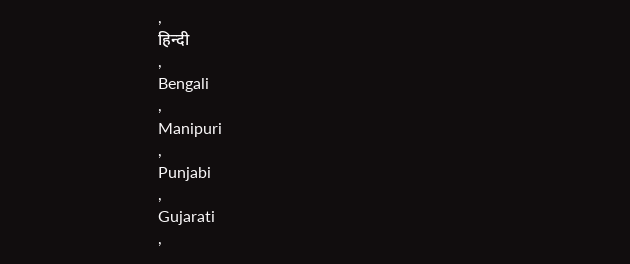,
हिन्दी
,
Bengali
,
Manipuri
,
Punjabi
,
Gujarati
,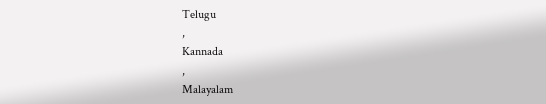Telugu
,
Kannada
,
Malayalam